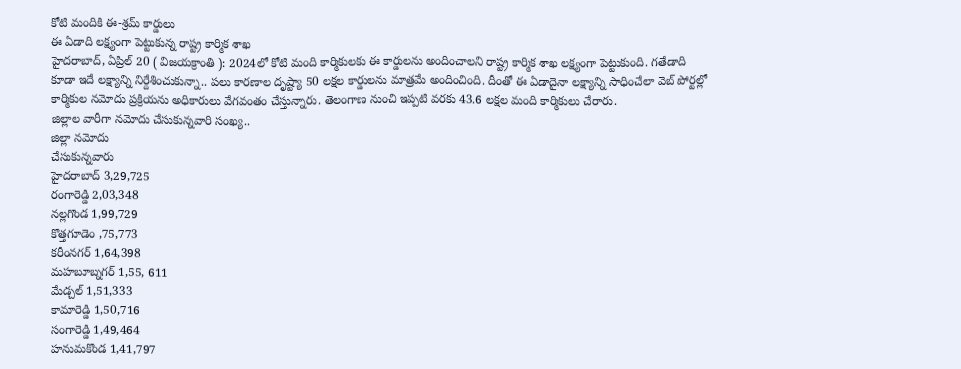కోటి మందికి ఈ-శ్రమ్ కార్డులు
ఈ ఏడాది లక్ష్యంగా పెట్టుకున్న రాష్ట్ర కార్మిక శాఖ
హైదరాబాద్, ఏప్రిల్ 20 ( విజయక్రాంతి ): 2024లో కోటి మంది కార్మికులకు ఈ కార్డులను అందించాలని రాష్ట్ర కార్మిక శాఖ లక్ష్యంగా పెట్టుకుంది. గతేడాది కూడా ఇదే లక్ష్యాన్ని నిర్దేశించుకున్నా.. పలు కారణాల దృష్ట్యా 50 లక్షల కార్డులను మాత్రమే అందించింది. దీంతో ఈ ఏడాదైనా లక్ష్యాన్ని సాధించేలా వెబ్ పోర్టల్లో కార్మికుల నమోదు ప్రక్రియను అధికారులు వేగవంతం చేస్తున్నారు. తెలంగాణ నుంచి ఇప్పటి వరకు 43.6 లక్షల మంది కార్మికులు చేరారు.
జిల్లాల వారీగా నమోదు చేసుకున్నవారి సంఖ్య..
జిల్లా నమోదు
చేసుకున్నవారు
హైదరాబాద్ 3,29,725
రంగారెడ్డి 2,03,348
నల్లగొండ 1,99,729
కొత్తగూడెం ,75,773
కరీంనగర్ 1,64,398
మహబూబ్నగర్ 1,55, 611
మేడ్చల్ 1,51,333
కామారెడ్డి 1,50,716
సంగారెడ్డి 1,49,464
హనుమకొండ 1,41,797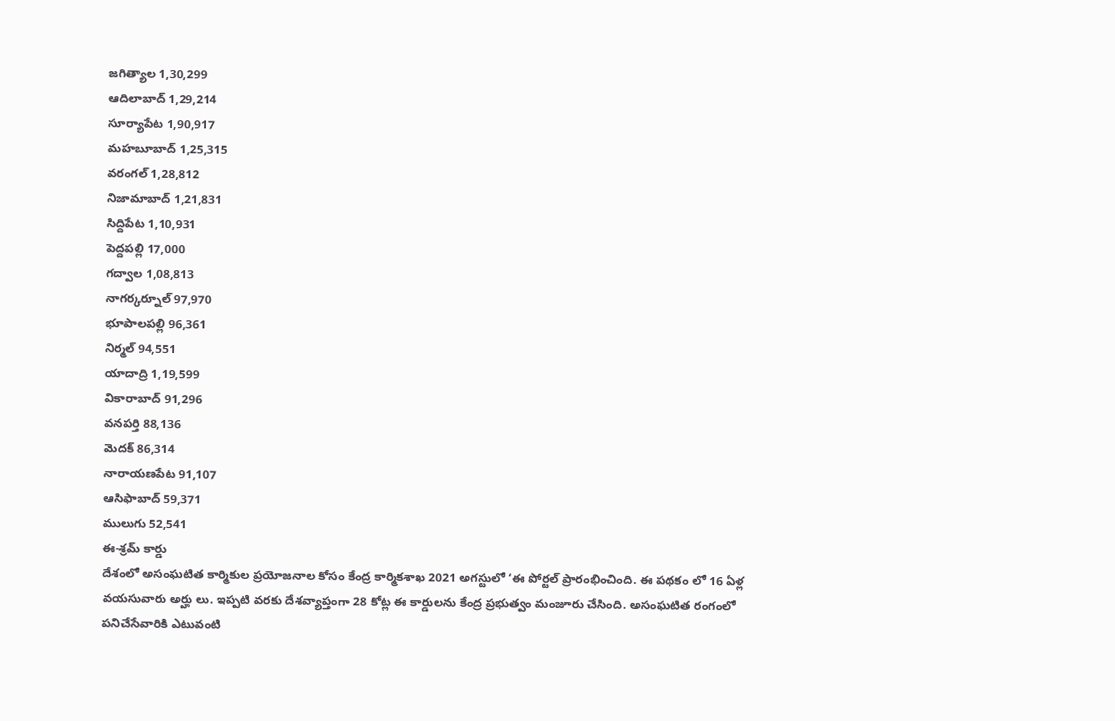జగిత్యాల 1,30,299
ఆదిలాబాద్ 1,29,214
సూర్యాపేట 1,90,917
మహబూబాద్ 1,25,315
వరంగల్ 1,28,812
నిజామాబాద్ 1,21,831
సిద్దిపేట 1,10,931
పెద్దపల్లి 17,000
గద్వాల 1,08,813
నాగర్కర్నూల్ 97,970
భూపాలపల్లి 96,361
నిర్మల్ 94,551
యాదాద్రి 1,19,599
వికారాబాద్ 91,296
వనపర్తి 88,136
మెదక్ 86,314
నారాయణపేట 91,107
ఆసిఫాబాద్ 59,371
ములుగు 52,541
ఈ-శ్రమ్ కార్డు
దేశంలో అసంఘటిత కార్మికుల ప్రయోజనాల కోసం కేంద్ర కార్మికశాఖ 2021 అగస్టులో ‘ఈ పోర్టల్ ప్రారంభించింది. ఈ పథకం లో 16 ఏళ్ల వయసువారు అర్హు లు. ఇప్పటి వరకు దేశవ్యాప్తంగా 28 కోట్ల ఈ కార్డులను కేంద్ర ప్రభుత్వం మంజూరు చేసింది. అసంఘటిత రంగంలో పనిచేసేవారికి ఎటువంటి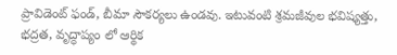ప్రావిడెంట్ ఫండ్, బీమా సౌకర్యలు ఉండవు. ఇటువంటి శ్రమజీవుల భవిష్యత్తు, భద్రత, వృద్ధాప్యం లో ఆర్థిక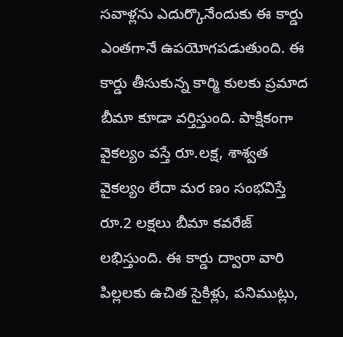సవాళ్లను ఎదుర్కొనేందుకు ఈ కార్డు ఎంతగానే ఉపయోగపడుతుంది. ఈ కార్డు తీసుకున్న కార్మి కులకు ప్రమాద బీమా కూడా వర్తిస్తుంది. పాక్షికంగా వైకల్యం వస్తే రూ.లక్ష, శాశ్వత వైకల్యం లేదా మర ణం సంభవిస్తే రూ.2 లక్షలు బీమా కవరేజ్ లభిస్తుంది. ఈ కార్డు ద్వారా వారి పిల్లలకు ఉచిత సైకిళ్లు, పనిముట్లు,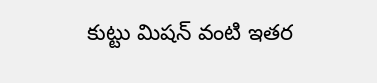కుట్టు మిషన్ వంటి ఇతర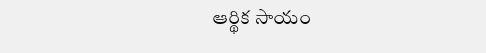ఆర్థిక సాయం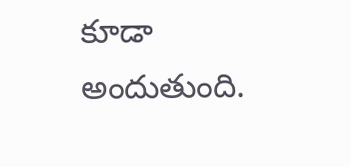కూడా అందుతుంది.